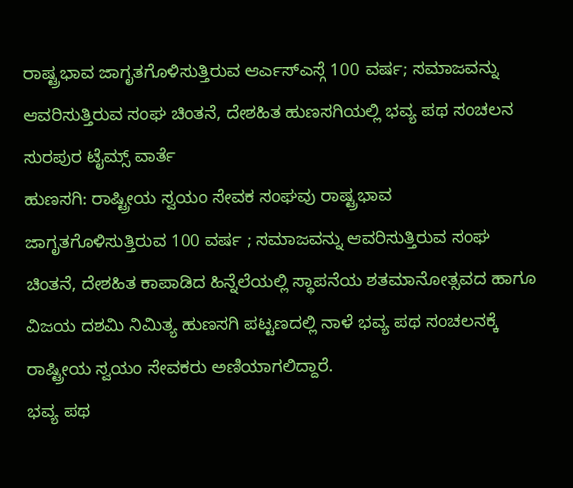ರಾಷ್ಟ್ರಭಾವ ಜಾಗೃತಗೊಳಿಸುತ್ತಿರುವ ಆರ್ಎಸ್ಎಸ್ಗೆ 100 ವರ್ಷ; ಸಮಾಜವನ್ನು ಆವರಿಸುತ್ತಿರುವ ಸಂಘ ಚಿಂತನೆ, ದೇಶಹಿತ ಹುಣಸಗಿಯಲ್ಲಿ ಭವ್ಯ ಪಥ ಸಂಚಲನ
ಸುರಪುರ ಟೈಮ್ಸ್ ವಾರ್ತೆ
ಹುಣಸಗಿ: ರಾಷ್ಟ್ರೀಯ ಸ್ವಯಂ ಸೇವಕ ಸಂಘವು ರಾಷ್ಟ್ರಭಾವ ಜಾಗೃತಗೊಳಿಸುತ್ತಿರುವ 100 ವರ್ಷ ; ಸಮಾಜವನ್ನು ಆವರಿಸುತ್ತಿರುವ ಸಂಘ ಚಿಂತನೆ, ದೇಶಹಿತ ಕಾಪಾಡಿದ ಹಿನ್ನೆಲೆಯಲ್ಲಿ ಸ್ಥಾಪನೆಯ ಶತಮಾನೋತ್ಸವದ ಹಾಗೂ ವಿಜಯ ದಶಮಿ ನಿಮಿತ್ಯ ಹುಣಸಗಿ ಪಟ್ಟಣದಲ್ಲಿ ನಾಳೆ ಭವ್ಯ ಪಥ ಸಂಚಲನಕ್ಕೆ ರಾಷ್ಟ್ರೀಯ ಸ್ವಯಂ ಸೇವಕರು ಅಣಿಯಾಗಲಿದ್ದಾರೆ.
ಭವ್ಯ ಪಥ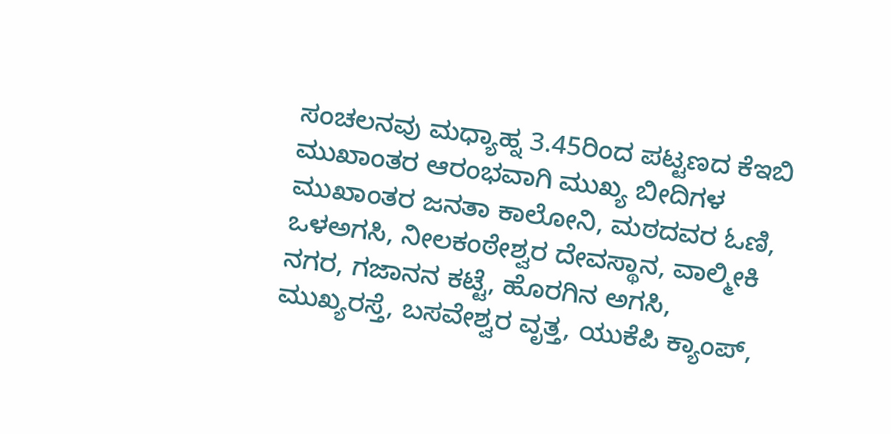ಸಂಚಲನವು ಮಧ್ಯಾಹ್ನ 3.45ರಿಂದ ಪಟ್ಟಣದ ಕೆಇಬಿ ಮುಖಾಂತರ ಆರಂಭವಾಗಿ ಮುಖ್ಯ ಬೀದಿಗಳ ಮುಖಾಂತರ ಜನತಾ ಕಾಲೋನಿ, ಮಠದವರ ಓಣಿ, ಒಳಅಗಸಿ, ನೀಲಕಂಠೇಶ್ವರ ದೇವಸ್ಥಾನ, ವಾಲ್ಮೀಕಿ ನಗರ, ಗಜಾನನ ಕಟ್ಟೆ, ಹೊರಗಿನ ಅಗಸಿ, ಮುಖ್ಯರಸ್ತೆ, ಬಸವೇಶ್ವರ ವೃತ್ತ, ಯುಕೆಪಿ ಕ್ಯಾಂಪ್,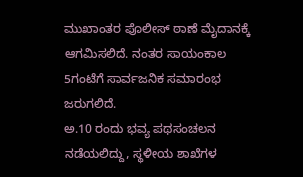ಮುಖಾಂತರ ಪೊಲೀಸ್ ಠಾಣೆ ಮೈದಾನಕ್ಕೆ ಆಗಮಿಸಲಿದೆ. ನಂತರ ಸಾಯಂಕಾಲ 5ಗಂಟೆಗೆ ಸಾರ್ವಜನಿಕ ಸಮಾರಂಭ ಜರುಗಲಿದೆ.
ಅ.10 ರಂದು ಭವ್ಯ ಪಥಸಂಚಲನ ನಡೆಯಲಿದ್ದು, ಸ್ಥಳೀಯ ಶಾಖೆಗಳ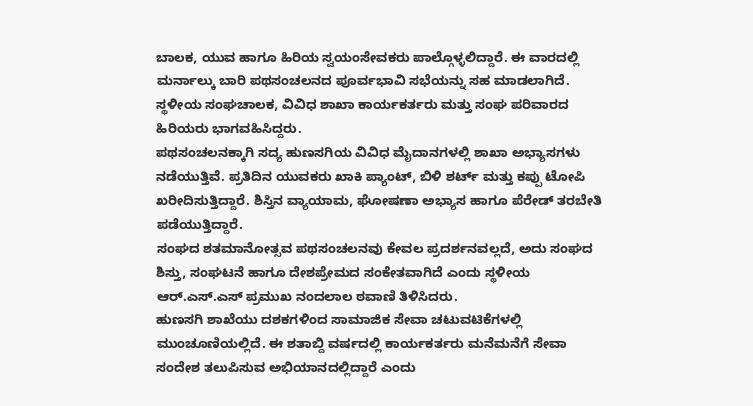ಬಾಲಕ, ಯುವ ಹಾಗೂ ಹಿರಿಯ ಸ್ವಯಂಸೇವಕರು ಪಾಲ್ಗೊಳ್ಳಲಿದ್ದಾರೆ. ಈ ವಾರದಲ್ಲಿ ಮರ್ನಾಲ್ಕು ಬಾರಿ ಪಥಸಂಚಲನದ ಪೂರ್ವಭಾವಿ ಸಭೆಯನ್ನು ಸಹ ಮಾಡಲಾಗಿದೆ. ಸ್ಥಳೀಯ ಸಂಘಚಾಲಕ, ವಿವಿಧ ಶಾಖಾ ಕಾರ್ಯಕರ್ತರು ಮತ್ತು ಸಂಘ ಪರಿವಾರದ ಹಿರಿಯರು ಭಾಗವಹಿಸಿದ್ದರು.
ಪಥಸಂಚಲನಕ್ಕಾಗಿ ಸದ್ಯ ಹುಣಸಗಿಯ ವಿವಿಧ ಮೈದಾನಗಳಲ್ಲಿ ಶಾಖಾ ಅಭ್ಯಾಸಗಳು ನಡೆಯುತ್ತಿವೆ. ಪ್ರತಿದಿನ ಯುವಕರು ಖಾಕಿ ಪ್ಯಾಂಟ್, ಬಿಳಿ ಶರ್ಟ್ ಮತ್ತು ಕಪ್ಪು ಟೋಪಿ ಖರೀದಿಸುತ್ತಿದ್ದಾರೆ. ಶಿಸ್ತಿನ ವ್ಯಾಯಾಮ, ಘೋಷಣಾ ಅಭ್ಯಾಸ ಹಾಗೂ ಪೆರೇಡ್ ತರಬೇತಿ ಪಡೆಯುತ್ತಿದ್ದಾರೆ.
ಸಂಘದ ಶತಮಾನೋತ್ಸವ ಪಥಸಂಚಲನವು ಕೇವಲ ಪ್ರದರ್ಶನವಲ್ಲದೆ, ಅದು ಸಂಘದ ಶಿಸ್ತು, ಸಂಘಟನೆ ಹಾಗೂ ದೇಶಪ್ರೇಮದ ಸಂಕೇತವಾಗಿದೆ ಎಂದು ಸ್ಥಳೀಯ ಆರ್.ಎಸ್.ಎಸ್ ಪ್ರಮುಖ ನಂದಲಾಲ ಠವಾಣಿ ತಿಳಿಸಿದರು.
ಹುಣಸಗಿ ಶಾಖೆಯು ದಶಕಗಳಿಂದ ಸಾಮಾಜಿಕ ಸೇವಾ ಚಟುವಟಿಕೆಗಳಲ್ಲಿ ಮುಂಚೂಣಿಯಲ್ಲಿದೆ. ಈ ಶತಾಬ್ದಿ ವರ್ಷದಲ್ಲಿ ಕಾರ್ಯಕರ್ತರು ಮನೆಮನೆಗೆ ಸೇವಾ ಸಂದೇಶ ತಲುಪಿಸುವ ಅಭಿಯಾನದಲ್ಲಿದ್ದಾರೆ ಎಂದು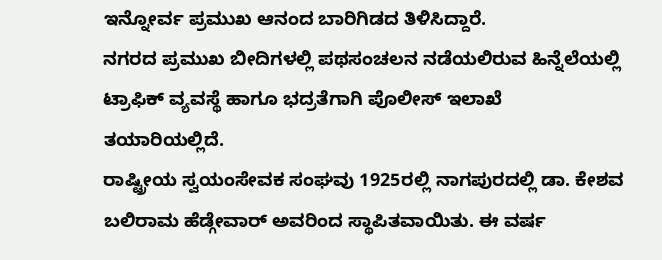ಇನ್ನೋರ್ವ ಪ್ರಮುಖ ಆನಂದ ಬಾರಿಗಿಡದ ತಿಳಿಸಿದ್ದಾರೆ.
ನಗರದ ಪ್ರಮುಖ ಬೀದಿಗಳಲ್ಲಿ ಪಥಸಂಚಲನ ನಡೆಯಲಿರುವ ಹಿನ್ನೆಲೆಯಲ್ಲಿ ಟ್ರಾಫಿಕ್ ವ್ಯವಸ್ಥೆ ಹಾಗೂ ಭದ್ರತೆಗಾಗಿ ಪೊಲೀಸ್ ಇಲಾಖೆ ತಯಾರಿಯಲ್ಲಿದೆ.
ರಾಷ್ಟ್ರೀಯ ಸ್ವಯಂಸೇವಕ ಸಂಘವು 1925ರಲ್ಲಿ ನಾಗಪುರದಲ್ಲಿ ಡಾ. ಕೇಶವ ಬಲಿರಾಮ ಹೆಡ್ಗೇವಾರ್ ಅವರಿಂದ ಸ್ಥಾಪಿತವಾಯಿತು. ಈ ವರ್ಷ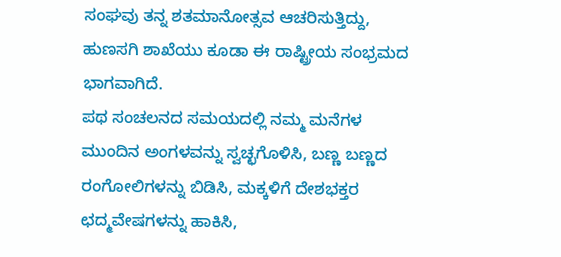ಸಂಘವು ತನ್ನ ಶತಮಾನೋತ್ಸವ ಆಚರಿಸುತ್ತಿದ್ದು, ಹುಣಸಗಿ ಶಾಖೆಯು ಕೂಡಾ ಈ ರಾಷ್ಟ್ರೀಯ ಸಂಭ್ರಮದ ಭಾಗವಾಗಿದೆ.
ಪಥ ಸಂಚಲನದ ಸಮಯದಲ್ಲಿ ನಮ್ಮ ಮನೆಗಳ ಮುಂದಿನ ಅಂಗಳವನ್ನು ಸ್ವಚ್ಛಗೊಳಿಸಿ, ಬಣ್ಣ ಬಣ್ಣದ ರಂಗೋಲಿಗಳನ್ನು ಬಿಡಿಸಿ, ಮಕ್ಕಳಿಗೆ ದೇಶಭಕ್ತರ ಛದ್ಮವೇಷಗಳನ್ನು ಹಾಕಿಸಿ,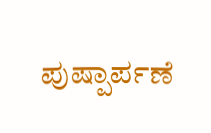ಪುಷ್ಪಾರ್ಪಣೆ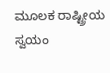ಮೂಲಕ ರಾಷ್ಟ್ರೀಯ ಸ್ವಯಂ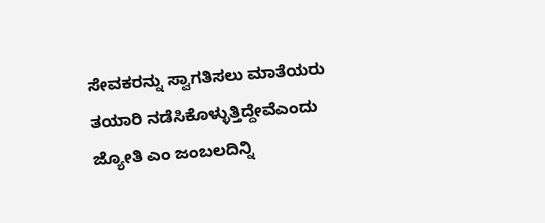ಸೇವಕರನ್ನು ಸ್ವಾಗತಿಸಲು ಮಾತೆಯರು ತಯಾರಿ ನಡೆಸಿಕೊಳ್ಳುತ್ತಿದ್ದೇವೆಎಂದು ಜ್ಯೋತಿ ಎಂ ಜಂಬಲದಿನ್ನಿ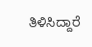ತಿಳಿಸಿದ್ದಾರೆ